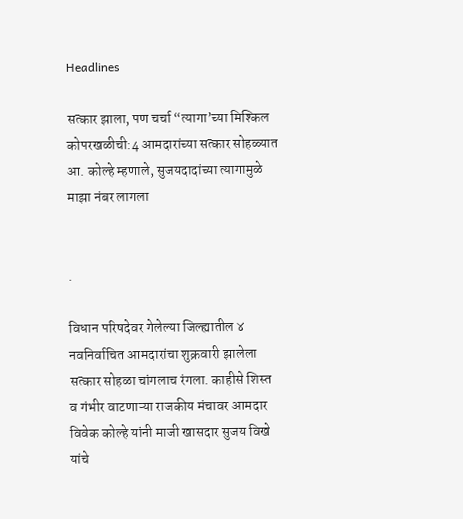Headlines

सत्कार झाला, पण चर्चा “त्यागा’च्या मिश्किल कोपरखळीची:4 आमदारांच्या सत्कार सोहळ्यात आ. कोल्हे म्हणाले, सुजयदादांच्या त्यागामुळे माझा नंबर लागला


.

विधान परिषदेवर गेलेल्या जिल्ह्यातील ४ नवनिर्वाचित आमदारांचा शुक्रवारी झालेला सत्कार सोहळा चांगलाच रंगला. काहीसे शिस्त व गंभीर वाटणाऱ्या राजकीय मंचावर आमदार विवेक कोल्हे यांनी माजी खासदार सुजय विखे यांचे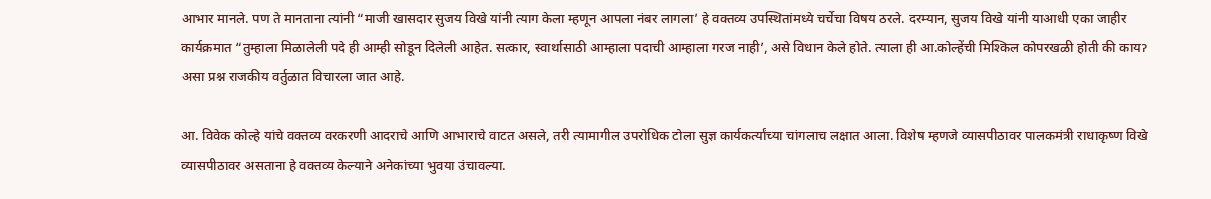आभार मानले. पण ते मानताना त्यांनी “माजी खासदार सुजय विखे यांनी त्याग केला म्हणून आपला नंबर लागला’ हे वक्तव्य उपस्थितांमध्ये चर्चेचा विषय ठरले. दरम्यान, सुजय विखे यांनी याआधी एका जाहीर कार्यक्रमात “तुम्हाला मिळालेली पदे ही आम्ही सोडून दिलेली आहेत. सत्कार, स्वार्थासाठी आम्हाला पदाची आम्हाला गरज नाही’, असे विधान केले होते. त्याला ही आ.कोल्हेंची मिश्किल कोपरखळी होती की कायॽ असा प्रश्न राजकीय वर्तुळात विचारला जात आहे.

आ. विवेक कोल्हे यांचे वक्तव्य वरकरणी आदराचे आणि आभाराचे वाटत असले, तरी त्यामागील उपरोधिक टोला सुज्ञ कार्यकर्त्यांच्या चांगलाच लक्षात आला. विशेष म्हणजे व्यासपीठावर पालकमंत्री राधाकृष्ण विखे व्यासपीठावर असताना हे वक्तव्य केल्याने अनेकांच्या भुवया उंचावल्या.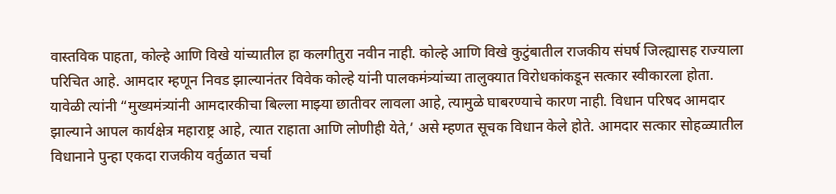वास्तविक पाहता, कोल्हे आणि विखे यांच्यातील हा कलगीतुरा नवीन नाही. कोल्हे आणि विखे कुटुंबातील राजकीय संघर्ष जिल्ह्यासह राज्याला परिचित आहे. आमदार म्हणून निवड झाल्यानंतर विवेक कोल्हे यांनी पालकमंत्र्यांच्या तालुक्यात विरोधकांकडून सत्कार स्वीकारला होता. यावेळी त्यांनी “मुख्यमंत्र्यांनी आमदारकीचा बिल्ला माझ्या छातीवर लावला आहे, त्यामुळे घाबरण्याचे कारण नाही. विधान परिषद आमदार झाल्याने आपल कार्यक्षेत्र महाराष्ट्र आहे, त्यात राहाता आणि लोणीही येते,’ असे म्हणत सूचक विधान केले होते. आमदार सत्कार सोहळ्यातील विधानाने पुन्हा एकदा राजकीय वर्तुळात चर्चा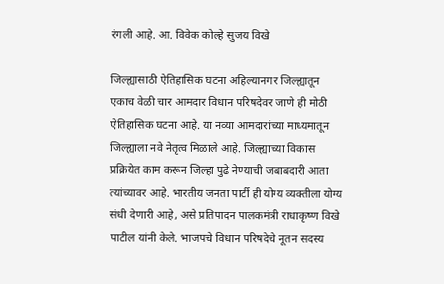रंगली आहे. आ. विवेक कोल्हे सुजय विखे

जिल्ह्यासाठी ऐतिहासिक घटना अहिल्यानगर जिल्ह्यातून एकाच वेळी चार आमदार विधान परिषदेवर जाणे ही मोठी ऐतिहासिक घटना आहे. या नव्या आमदारांच्या माध्यमातून जिल्ह्याला नवे नेतृत्व मिळाले आहे. जिल्ह्याच्या विकास प्रक्रियेत काम करून जिल्हा पुढे नेण्याची जबाबदारी आता त्यांच्यावर आहे. भारतीय जनता पार्टी ही योग्य व्यक्तीला योग्य संधी देणारी आहे, असे प्रतिपादन पालकमंत्री राधाकृष्ण विखे पाटील यांनी केले. भाजपचे विधान परिषदेचे नूतन सदस्य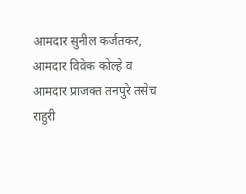आमदार सुनील कर्जतकर, आमदार विवेक कोल्हे व आमदार प्राजक्त तनपुरे तसेच राहुरी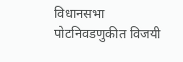विधानसभा पोटनिवडणुकीत विजयी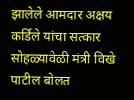झालेले आमदार अक्षय कर्डिले यांचा सत्कार सोहळ्यावेळी मंत्री विखे पाटील बोलत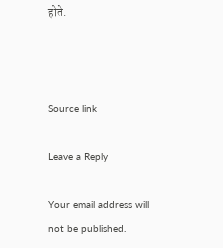होते.



Source link

Leave a Reply

Your email address will not be published.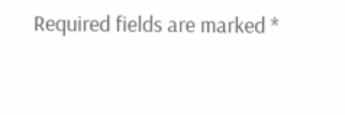Required fields are marked *